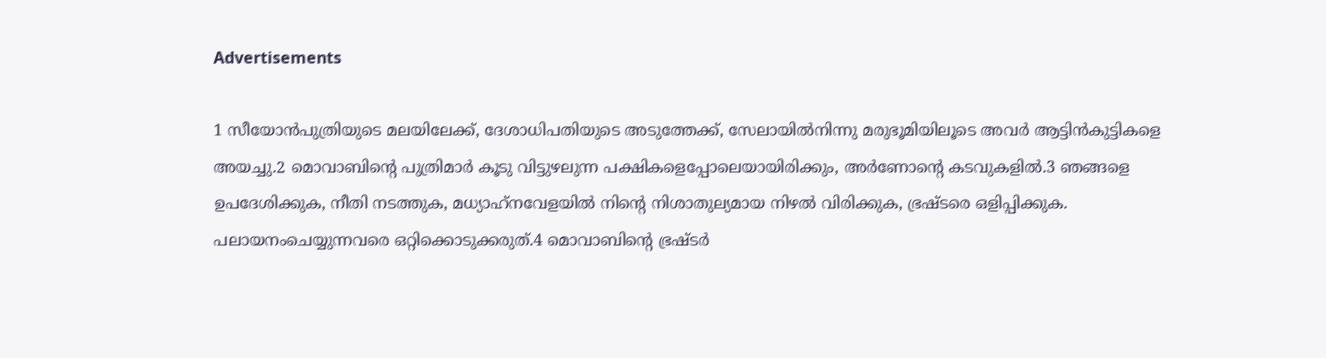Advertisements

1 സീയോന്‍പുത്രിയുടെ മലയിലേക്ക്, ദേശാധിപതിയുടെ അടുത്തേക്ക്, സേലായില്‍നിന്നു മരുഭൂമിയിലൂടെ അവര്‍ ആട്ടിന്‍കുട്ടികളെ അയച്ചു.2 മൊവാബിന്റെ പുത്രിമാര്‍ കൂടു വിട്ടുഴലുന്ന പക്ഷികളെപ്പോലെയായിരിക്കും, അര്‍ണോന്റെ കടവുകളില്‍.3 ഞങ്ങളെ ഉപദേശിക്കുക, നീതി നടത്തുക, മധ്യാഹ്‌നവേളയില്‍ നിന്റെ നിശാതുല്യമായ നിഴല്‍ വിരിക്കുക, ഭ്രഷ്ടരെ ഒളിപ്പിക്കുക. പലായനംചെയ്യുന്നവരെ ഒറ്റിക്കൊടുക്കരുത്.4 മൊവാബിന്റെ ഭ്രഷ്ടര്‍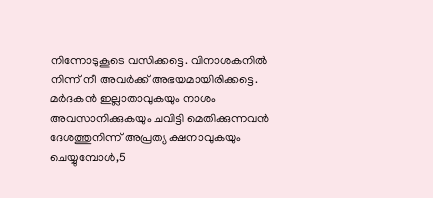നിന്നോടുകൂടെ വസിക്കട്ടെ. വിനാശകനില്‍ നിന്ന് നീ അവര്‍ക്ക് അഭയമായിരിക്കട്ടെ. മര്‍ദകന്‍ ഇല്ലാതാവുകയും നാശം അവസാനിക്കുകയും ചവിട്ടി മെതിക്കുന്നവന്‍ ദേശത്തുനിന്ന് അപ്രത്യ ക്ഷനാവുകയും ചെയ്യുമ്പോള്‍,5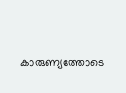കാരുണ്യത്തോടെ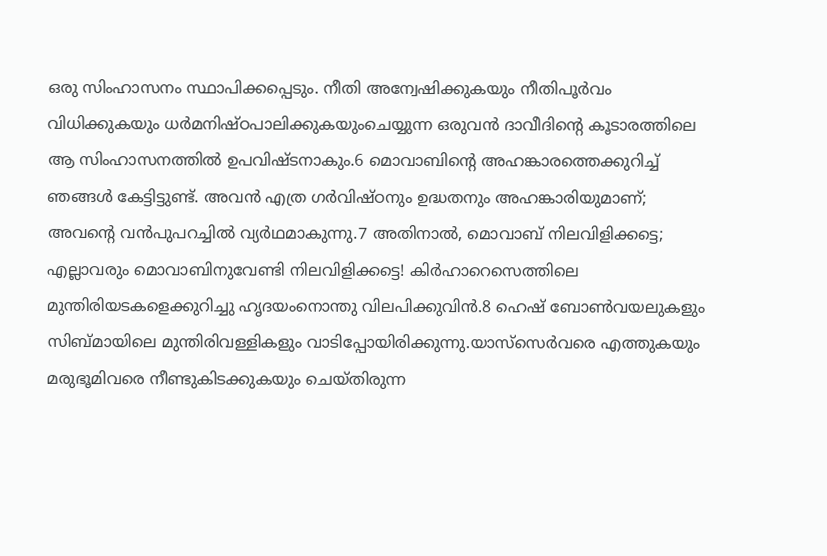ഒരു സിംഹാസനം സ്ഥാപിക്കപ്പെടും. നീതി അന്വേഷിക്കുകയും നീതിപൂര്‍വം വിധിക്കുകയും ധര്‍മനിഷ്ഠപാലിക്കുകയുംചെയ്യുന്ന ഒരുവന്‍ ദാവീദിന്റെ കൂടാരത്തിലെ ആ സിംഹാസനത്തില്‍ ഉപവിഷ്ടനാകും.6 മൊവാബിന്റെ അഹങ്കാരത്തെക്കുറിച്ച് ഞങ്ങള്‍ കേട്ടിട്ടുണ്ട്. അവന്‍ എത്ര ഗര്‍വിഷ്ഠനും ഉദ്ധതനും അഹങ്കാരിയുമാണ്; അവന്റെ വന്‍പുപറച്ചില്‍ വ്യര്‍ഥമാകുന്നു.7 അതിനാല്‍, മൊവാബ് നിലവിളിക്കട്ടെ; എല്ലാവരും മൊവാബിനുവേണ്ടി നിലവിളിക്കട്ടെ! കിര്‍ഹാറെസെത്തിലെ മുന്തിരിയടകളെക്കുറിച്ചു ഹൃദയംനൊന്തു വിലപിക്കുവിന്‍.8 ഹെഷ് ബോണ്‍വയലുകളും സിബ്മായിലെ മുന്തിരിവള്ളികളും വാടിപ്പോയിരിക്കുന്നു.യാസ്‌സെര്‍വരെ എത്തുകയും മരുഭൂമിവരെ നീണ്ടുകിടക്കുകയും ചെയ്തിരുന്ന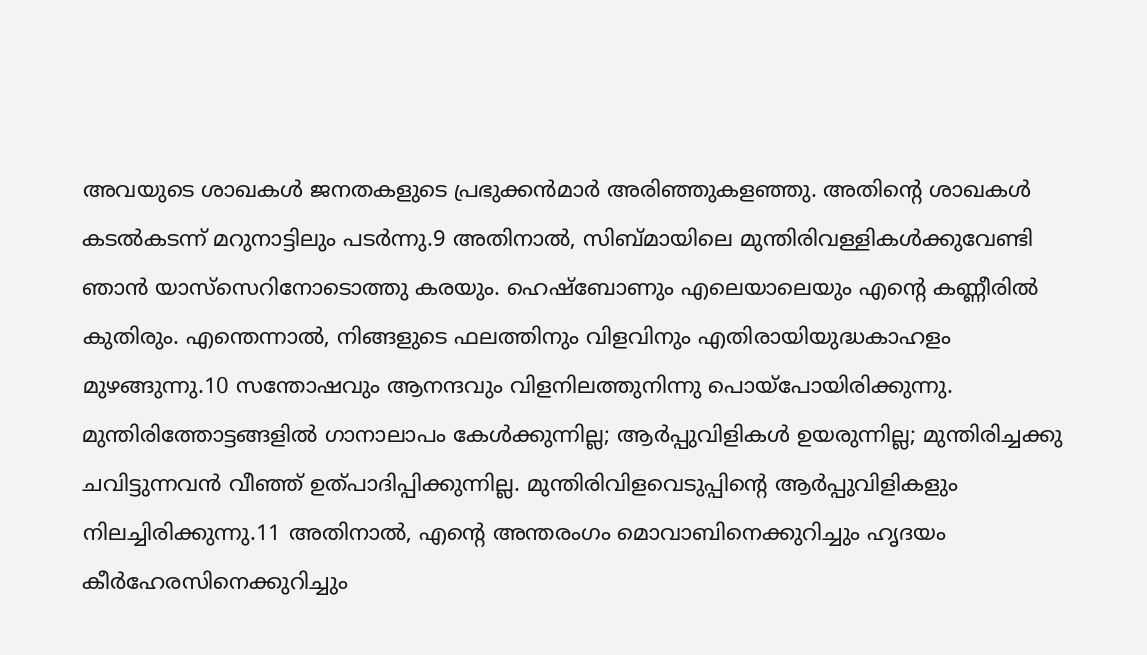അവയുടെ ശാഖകള്‍ ജനതകളുടെ പ്രഭുക്കന്‍മാര്‍ അരിഞ്ഞുകളഞ്ഞു. അതിന്റെ ശാഖകള്‍ കടല്‍കടന്ന് മറുനാട്ടിലും പടര്‍ന്നു.9 അതിനാല്‍, സിബ്മായിലെ മുന്തിരിവള്ളികള്‍ക്കുവേണ്ടി ഞാന്‍ യാസ്‌സെറിനോടൊത്തു കരയും. ഹെഷ്‌ബോണും എലെയാലെയും എന്റെ കണ്ണീരില്‍ കുതിരും. എന്തെന്നാല്‍, നിങ്ങളുടെ ഫലത്തിനും വിളവിനും എതിരായിയുദ്ധകാഹളം മുഴങ്ങുന്നു.10 സന്തോഷവും ആനന്ദവും വിളനിലത്തുനിന്നു പൊയ്‌പോയിരിക്കുന്നു. മുന്തിരിത്തോട്ടങ്ങളില്‍ ഗാനാലാപം കേള്‍ക്കുന്നില്ല; ആര്‍പ്പുവിളികള്‍ ഉയരുന്നില്ല; മുന്തിരിച്ചക്കു ചവിട്ടുന്നവന്‍ വീഞ്ഞ് ഉത്പാദിപ്പിക്കുന്നില്ല. മുന്തിരിവിളവെടുപ്പിന്റെ ആര്‍പ്പുവിളികളും നിലച്ചിരിക്കുന്നു.11 അതിനാല്‍, എന്റെ അന്തരംഗം മൊവാബിനെക്കുറിച്ചും ഹൃദയം കീര്‍ഹേരസിനെക്കുറിച്ചും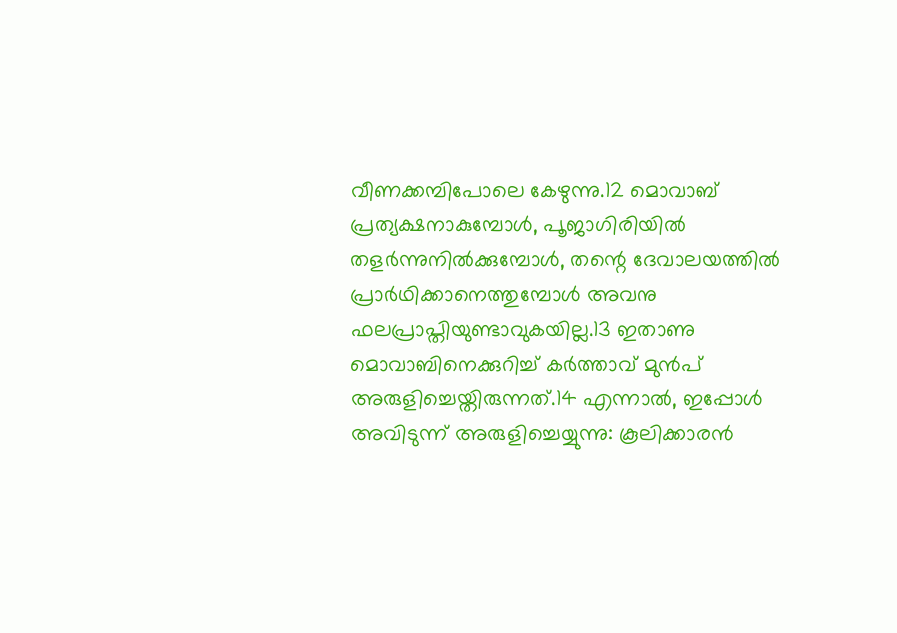വീണക്കമ്പിപോലെ കേഴുന്നു.12 മൊവാബ് പ്രത്യക്ഷനാകുമ്പോള്‍, പൂജാഗിരിയില്‍ തളര്‍ന്നുനില്‍ക്കുമ്പോള്‍, തന്റെ ദേവാലയത്തില്‍ പ്രാര്‍ഥിക്കാനെത്തുമ്പോള്‍ അവനു ഫലപ്രാപ്തിയുണ്ടാവുകയില്ല.13 ഇതാണു മൊവാബിനെക്കുറിച്ച് കര്‍ത്താവ് മുന്‍പ് അരുളിച്ചെയ്തിരുന്നത്.14 എന്നാല്‍, ഇപ്പോള്‍ അവിടുന്ന് അരുളിച്ചെയ്യുന്നു: കൂലിക്കാരന്‍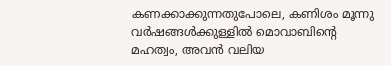കണക്കാക്കുന്നതുപോലെ, കണിശം മൂന്നു വര്‍ഷങ്ങള്‍ക്കുള്ളില്‍ മൊവാബിന്റെ മഹത്വം, അവന്‍ വലിയ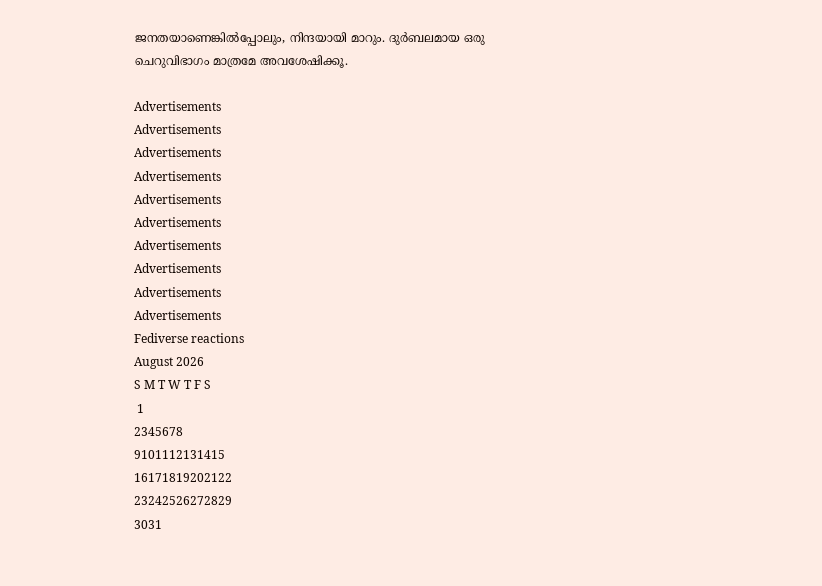ജനതയാണെങ്കില്‍പ്പോലും, നിന്ദയായി മാറും. ദുര്‍ബലമായ ഒരു ചെറുവിഭാഗം മാത്രമേ അവശേഷിക്കൂ.

Advertisements
Advertisements
Advertisements
Advertisements
Advertisements
Advertisements
Advertisements
Advertisements
Advertisements
Advertisements
Fediverse reactions
August 2026
S M T W T F S
 1
2345678
9101112131415
16171819202122
23242526272829
3031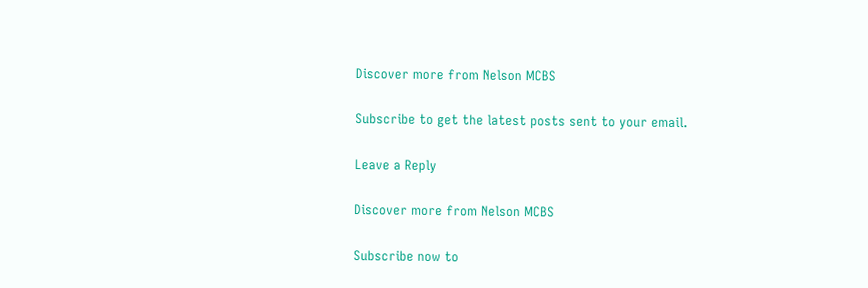Discover more from Nelson MCBS

Subscribe to get the latest posts sent to your email.

Leave a Reply

Discover more from Nelson MCBS

Subscribe now to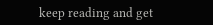keep reading and get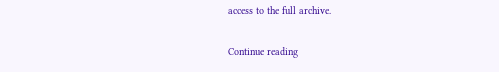access to the full archive.

Continue reading